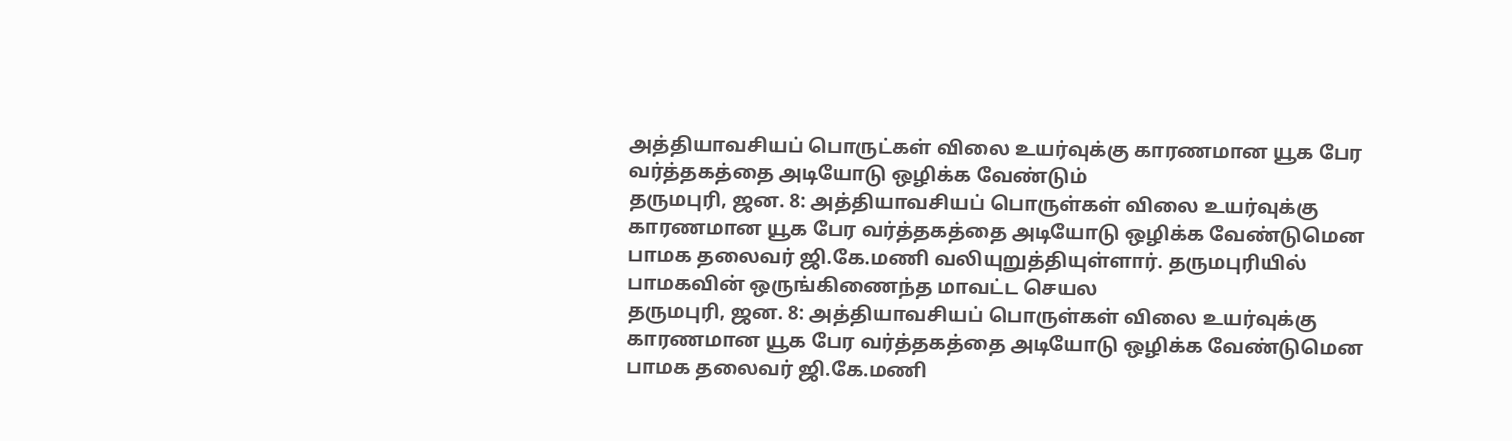அத்தியாவசியப் பொருட்கள் விலை உயர்வுக்கு காரணமான யூக பேர வர்த்தகத்தை அடியோடு ஒழிக்க வேண்டும்
தருமபுரி, ஜன. 8: அத்தியாவசியப் பொருள்கள் விலை உயர்வுக்கு காரணமான யூக பேர வர்த்தகத்தை அடியோடு ஒழிக்க வேண்டுமென பாமக தலைவர் ஜி.கே.மணி வலியுறுத்தியுள்ளார். தருமபுரியில் பாமகவின் ஒருங்கிணைந்த மாவட்ட செயல
தருமபுரி, ஜன. 8: அத்தியாவசியப் பொருள்கள் விலை உயர்வுக்கு காரணமான யூக பேர வர்த்தகத்தை அடியோடு ஒழிக்க வேண்டுமென பாமக தலைவர் ஜி.கே.மணி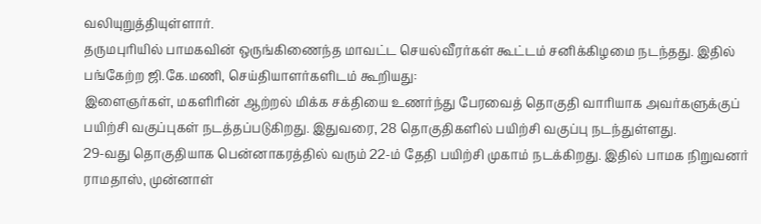வலியுறுத்தியுள்ளார்.
தருமபுரியில் பாமகவின் ஒருங்கிணைந்த மாவட்ட செயல்வீரர்கள் கூட்டம் சனிக்கிழமை நடந்தது. இதில் பங்கேற்ற ஜி.கே.மணி, செய்தியாளர்களிடம் கூறியது:
இளைஞர்கள், மகளிரின் ஆற்றல் மிக்க சக்தியை உணர்ந்து பேரவைத் தொகுதி வாரியாக அவர்களுக்குப் பயிற்சி வகுப்புகள் நடத்தப்படுகிறது. இதுவரை, 28 தொகுதிகளில் பயிற்சி வகுப்பு நடந்துள்ளது.
29-வது தொகுதியாக பென்னாகரத்தில் வரும் 22-ம் தேதி பயிற்சி முகாம் நடக்கிறது. இதில் பாமக நிறுவனர் ராமதாஸ், முன்னாள்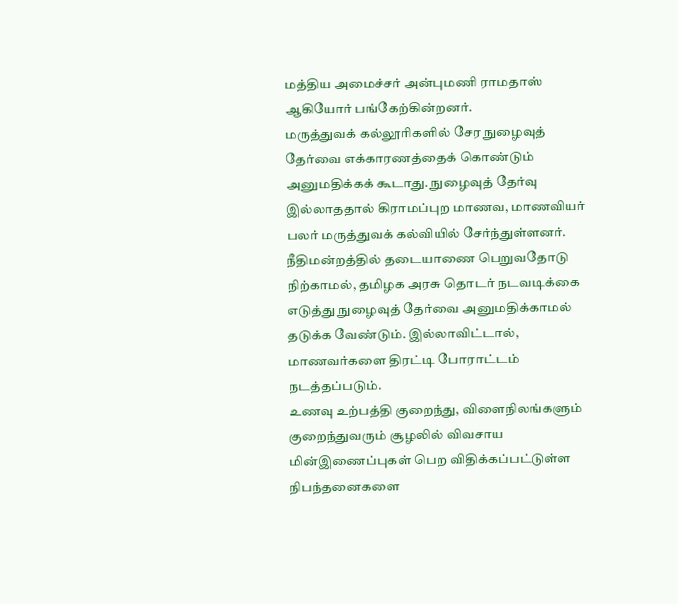மத்திய அமைச்சர் அன்புமணி ராமதாஸ் ஆகியோர் பங்கேற்கின்றனர்.
மருத்துவக் கல்லூரிகளில் சேர நுழைவுத் தேர்வை எக்காரணத்தைக் கொண்டும் அனுமதிக்கக் கூடாது. நுழைவுத் தேர்வு இல்லாததால் கிராமப்புற மாணவ, மாணவியர் பலர் மருத்துவக் கல்வியில் சேர்ந்துள்ளனர்.
நீதிமன்றத்தில் தடையாணை பெறுவதோடு நிற்காமல், தமிழக அரசு தொடர் நடவடிக்கை எடுத்து நுழைவுத் தேர்வை அனுமதிக்காமல் தடுக்க வேண்டும். இல்லாவிட்டால், மாணவர்களை திரட்டி போராட்டம் நடத்தப்படும்.
உணவு உற்பத்தி குறைந்து, விளைநிலங்களும் குறைந்துவரும் சூழலில் விவசாய மின்இணைப்புகள் பெற விதிக்கப்பட்டுள்ள நிபந்தனைகளை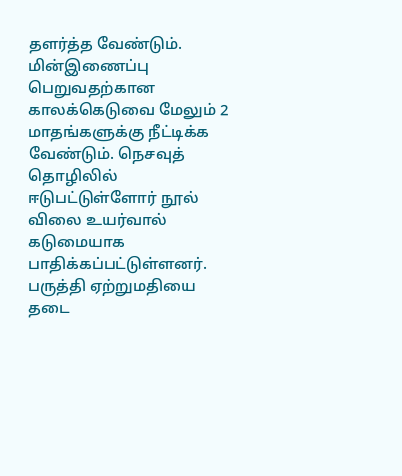தளர்த்த வேண்டும். மின்இணைப்பு பெறுவதற்கான காலக்கெடுவை மேலும் 2 மாதங்களுக்கு நீட்டிக்க வேண்டும். நெசவுத் தொழிலில் ஈடுபட்டுள்ளோர் நூல் விலை உயர்வால் கடுமையாக பாதிக்கப்பட்டுள்ளனர். பருத்தி ஏற்றுமதியை தடை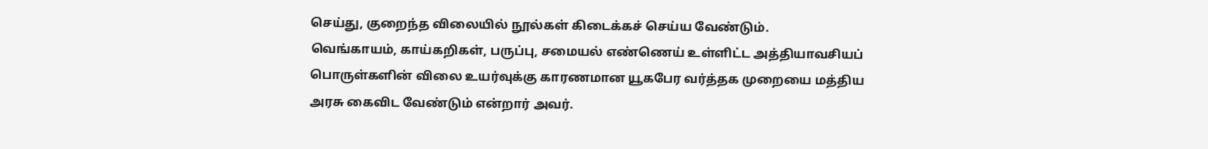செய்து, குறைந்த விலையில் நூல்கள் கிடைக்கச் செய்ய வேண்டும்.
வெங்காயம், காய்கறிகள், பருப்பு, சமையல் எண்ணெய் உள்ளிட்ட அத்தியாவசியப் பொருள்களின் விலை உயர்வுக்கு காரணமான யூகபேர வர்த்தக முறையை மத்திய அரசு கைவிட வேண்டும் என்றார் அவர்.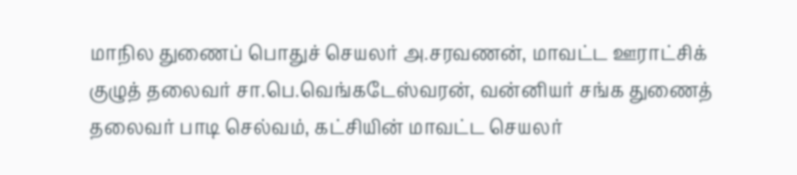மாநில துணைப் பொதுச் செயலர் அ.சரவணன், மாவட்ட ஊராட்சிக் குழுத் தலைவர் சா.பெ.வெங்கடேஸ்வரன், வன்னியர் சங்க துணைத் தலைவர் பாடி செல்வம், கட்சியின் மாவட்ட செயலர்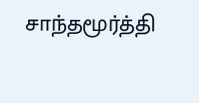சாந்தமூர்த்தி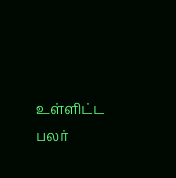உள்ளிட்ட பலர்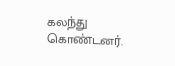கலந்து கொண்டனர்.